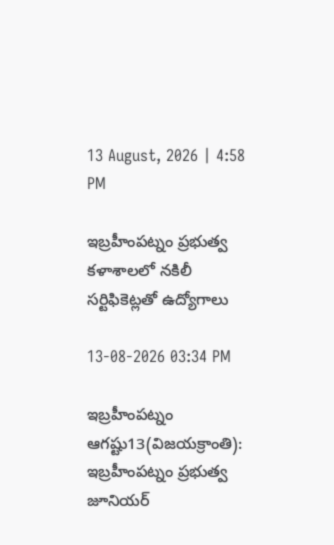13 August, 2026 | 4:58 PM

ఇబ్రహీంపట్నం ప్రభుత్వ కళాశాలలో నకిలీ సర్టిఫికెట్లతో ఉద్యోగాలు

13-08-2026 03:34 PM

ఇబ్రహీంపట్నం ఆగష్టు13(విజయక్రాంతి): ఇబ్రహీంపట్నం ప్రభుత్వ జూనియర్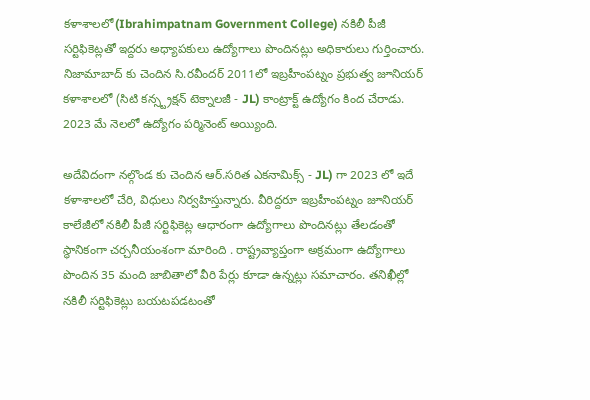కళాశాలలో(Ibrahimpatnam Government College) నకిలీ పీజీ సర్టిఫికెట్లతో ఇద్దరు అధ్యాపకులు ఉద్యోగాలు పొందినట్లు అధికారులు గుర్తించారు. నిజామాబాద్ కు చెందిన సి.రవీందర్ 2011లో ఇబ్రహీంపట్నం ప్రభుత్వ జూనియర్ కళాశాలలో (సిటి కన్స్ట్రక్షన్ టెక్నాలజీ - JL) కాంట్రాక్ట్ ఉద్యోగం కింద చేరాడు. 2023 మే నెలలో ఉద్యోగం పర్మినెంట్ అయ్యింది.

అదేవిదంగా నల్గొండ కు చెందిన ఆర్.సరిత ఎకనామిక్స్ - JL) గా 2023 లో ఇదే కళాశాలలో చేరి, విధులు నిర్వహిస్తున్నారు. వీరిద్దరూ ఇబ్రహీంపట్నం జూనియర్ కాలేజీలో నకిలీ పీజీ సర్టిఫికెట్ల ఆధారంగా ఉద్యోగాలు పొందినట్లు తేలడంతో స్థానికంగా చర్చనీయంశంగా మారింది . రాష్ట్రవ్యాప్తంగా అక్రమంగా ఉద్యోగాలు పొందిన 35 మంది జాబితాలో వీరి పేర్లు కూడా ఉన్నట్లు సమాచారం. తనిఖీల్లో నకిలీ సర్టిఫికెట్లు బయటపడటంతో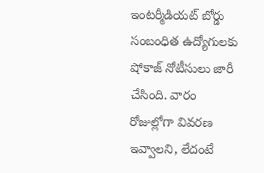ఇంటర్మీడియట్ బోర్డు సంబంధిత ఉద్యోగులకు షోకాజ్ నోటీసులు జారీ చేసింది. వారం రోజుల్లోగా వివరణ ఇవ్వాలని, లేదంటే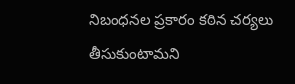నిబంధనల ప్రకారం కఠిన చర్యలు తీసుకుంటామని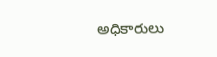అధికారులు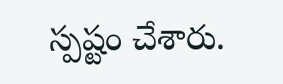స్పష్టం చేశారు.